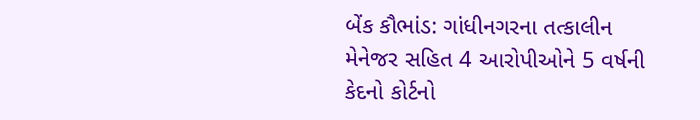બેંક કૌભાંડ: ગાંધીનગરના તત્કાલીન મેનેજર સહિત 4 આરોપીઓને 5 વર્ષની કેદનો કોર્ટનો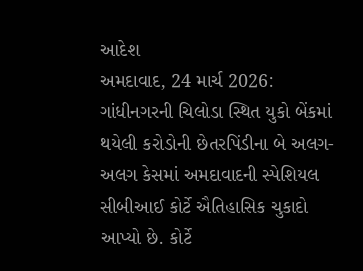આદેશ
અમદાવાદ, 24 માર્ચ 2026: ગાંધીનગરની ચિલોડા સ્થિત યુકો બેંકમાં થયેલી કરોડોની છેતરપિંડીના બે અલગ-અલગ કેસમાં અમદાવાદની સ્પેશિયલ સીબીઆઈ કોર્ટે ઐતિહાસિક ચુકાદો આપ્યો છે. કોર્ટે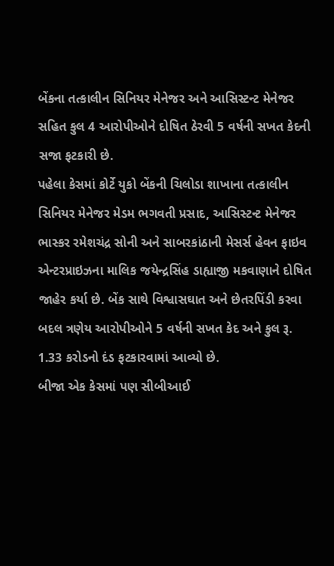બેંકના તત્કાલીન સિનિયર મેનેજર અને આસિસ્ટન્ટ મેનેજર સહિત કુલ 4 આરોપીઓને દોષિત ઠેરવી 5 વર્ષની સખત કેદની સજા ફટકારી છે.
પહેલા કેસમાં કોર્ટે યુકો બેંકની ચિલોડા શાખાના તત્કાલીન સિનિયર મેનેજર મેડમ ભગવતી પ્રસાદ, આસિસ્ટન્ટ મેનેજર ભાસ્કર રમેશચંદ્ર સોની અને સાબરકાંઠાની મેસર્સ હેવન ફાઇવ એન્ટરપ્રાઇઝના માલિક જયેન્દ્રસિંહ ડાહ્યાજી મકવાણાને દોષિત જાહેર કર્યા છે. બેંક સાથે વિશ્વાસઘાત અને છેતરપિંડી કરવા બદલ ત્રણેય આરોપીઓને 5 વર્ષની સખત કેદ અને કુલ રૂ. 1.33 કરોડનો દંડ ફટકારવામાં આવ્યો છે.
બીજા એક કેસમાં પણ સીબીઆઈ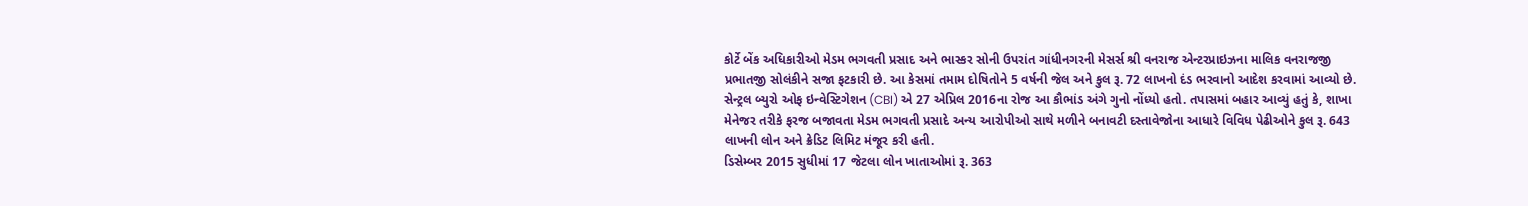કોર્ટે બેંક અધિકારીઓ મેડમ ભગવતી પ્રસાદ અને ભાસ્કર સોની ઉપરાંત ગાંધીનગરની મેસર્સ શ્રી વનરાજ એન્ટરપ્રાઇઝના માલિક વનરાજજી પ્રભાતજી સોલંકીને સજા ફટકારી છે. આ કેસમાં તમામ દોષિતોને 5 વર્ષની જેલ અને કુલ રૂ. 72 લાખનો દંડ ભરવાનો આદેશ કરવામાં આવ્યો છે.
સેન્ટ્રલ બ્યુરો ઓફ ઇન્વેસ્ટિગેશન (CBI) એ 27 એપ્રિલ 2016ના રોજ આ કૌભાંડ અંગે ગુનો નોંધ્યો હતો. તપાસમાં બહાર આવ્યું હતું કે, શાખા મેનેજર તરીકે ફરજ બજાવતા મેડમ ભગવતી પ્રસાદે અન્ય આરોપીઓ સાથે મળીને બનાવટી દસ્તાવેજોના આધારે વિવિધ પેઢીઓને કુલ રૂ. 643 લાખની લોન અને ક્રેડિટ લિમિટ મંજૂર કરી હતી.
ડિસેમ્બર 2015 સુધીમાં 17 જેટલા લોન ખાતાઓમાં રૂ. 363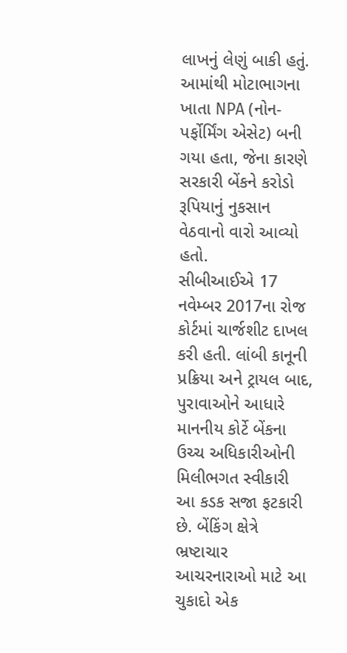લાખનું લેણું બાકી હતું. આમાંથી મોટાભાગના ખાતા NPA (નોન-પર્ફોર્મિંગ એસેટ) બની ગયા હતા, જેના કારણે સરકારી બેંકને કરોડો રૂપિયાનું નુકસાન વેઠવાનો વારો આવ્યો હતો.
સીબીઆઈએ 17 નવેમ્બર 2017ના રોજ કોર્ટમાં ચાર્જશીટ દાખલ કરી હતી. લાંબી કાનૂની પ્રક્રિયા અને ટ્રાયલ બાદ, પુરાવાઓને આધારે માનનીય કોર્ટે બેંકના ઉચ્ચ અધિકારીઓની મિલીભગત સ્વીકારી આ કડક સજા ફટકારી છે. બેંકિંગ ક્ષેત્રે ભ્રષ્ટાચાર આચરનારાઓ માટે આ ચુકાદો એક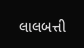લાલબત્તી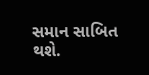સમાન સાબિત થશે.